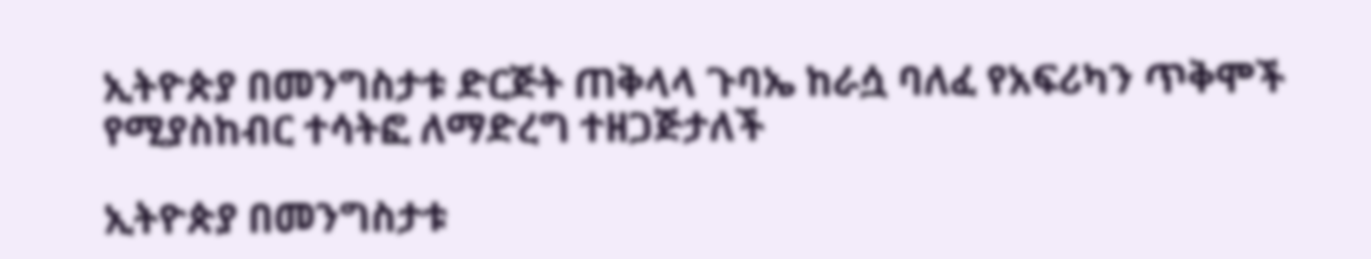ኢትዮጵያ በመንግስታቱ ድርጅት ጠቅላላ ጉባኤ ከራሷ ባለፈ የአፍሪካን ጥቅሞች የሚያስከብር ተሳትፎ ለማድረግ ተዘጋጅታለች

ኢትዮጵያ በመንግስታቱ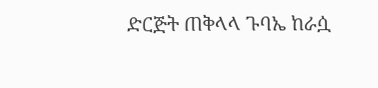ድርጅት ጠቅላላ ጉባኤ ከራሷ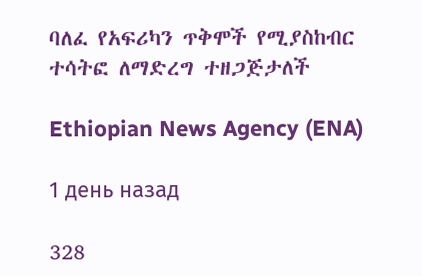ባለፈ የአፍሪካን ጥቅሞች የሚያስከብር ተሳትፎ ለማድረግ ተዘጋጅታለች

Ethiopian News Agency (ENA)

1 день назад

328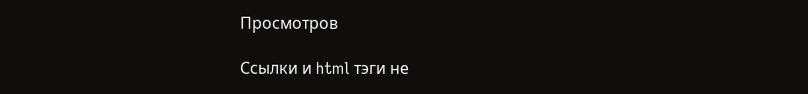Просмотров

Ссылки и html тэги не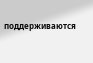поддерживаются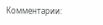Комментарии: